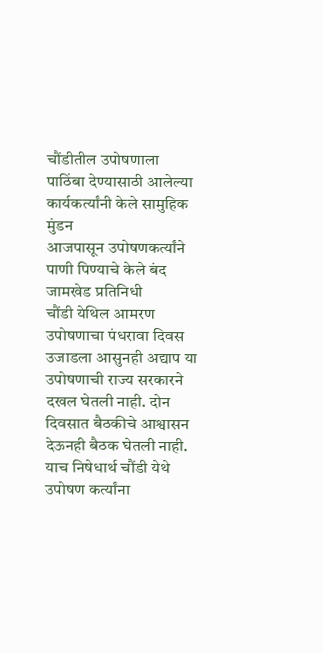चौंडीतील उपोषणाला पाठिंबा देण्यासाठी आलेल्या कार्यकर्त्यांनी केले सामुहिक मुंडन
आजपासून उपोषणकर्त्यांने पाणी पिण्याचे केले बंद
जामखेड प्रतिनिधी
चौंडी येथिल आमरण उपोषणाचा पंधरावा दिवस उजाडला आसुनही अद्याप या उपोषणाची राज्य सरकारने दखल घेतली नाही. दोन दिवसात बैठकीचे आश्वासन देऊनही बैठक घेतली नाही. याच निषेधार्थ चौंडी येथे उपोषण कर्त्यांना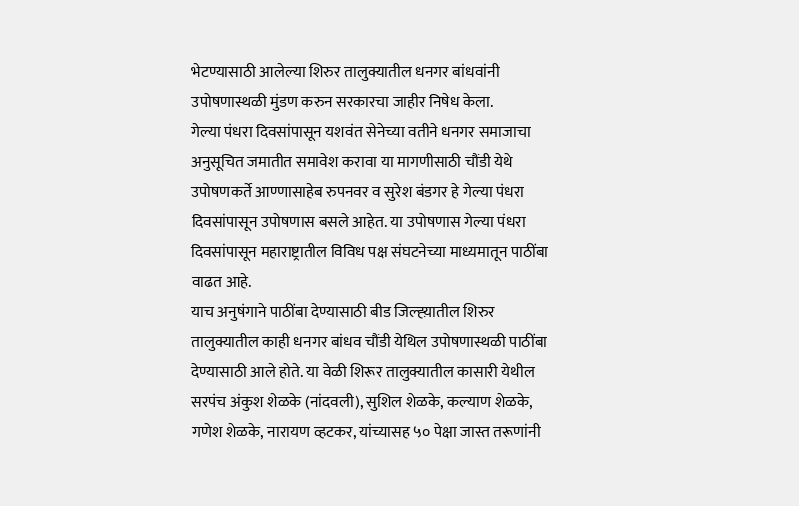भेटण्यासाठी आलेल्या शिरुर तालुक्यातील धनगर बांधवांनी उपोषणास्थळी मुंडण करुन सरकारचा जाहीर निषेध केला.
गेल्या पंधरा दिवसांपासून यशवंत सेनेच्या वतीने धनगर समाजाचा अनुसूचित जमातीत समावेश करावा या मागणीसाठी चौंडी येथे उपोषणकर्ते आण्णासाहेब रुपनवर व सुरेश बंडगर हे गेल्या पंधरा दिवसांपासून उपोषणास बसले आहेत. या उपोषणास गेल्या पंधरा दिवसांपासून महाराष्ट्रातील विविध पक्ष संघटनेच्या माध्यमातून पाठींबा वाढत आहे.
याच अनुषंगाने पाठींबा देण्यासाठी बीड जिल्ह्य़ातील शिरुर तालुक्यातील काही धनगर बांधव चौंडी येथिल उपोषणास्थळी पाठींबा देण्यासाठी आले होते. या वेळी शिरूर तालुक्यातील कासारी येथील सरपंच अंकुश शेळके (नांदवली), सुशिल शेळके, कल्याण शेळके, गणेश शेळके, नारायण व्हटकर, यांच्यासह ५० पेक्षा जास्त तरूणांनी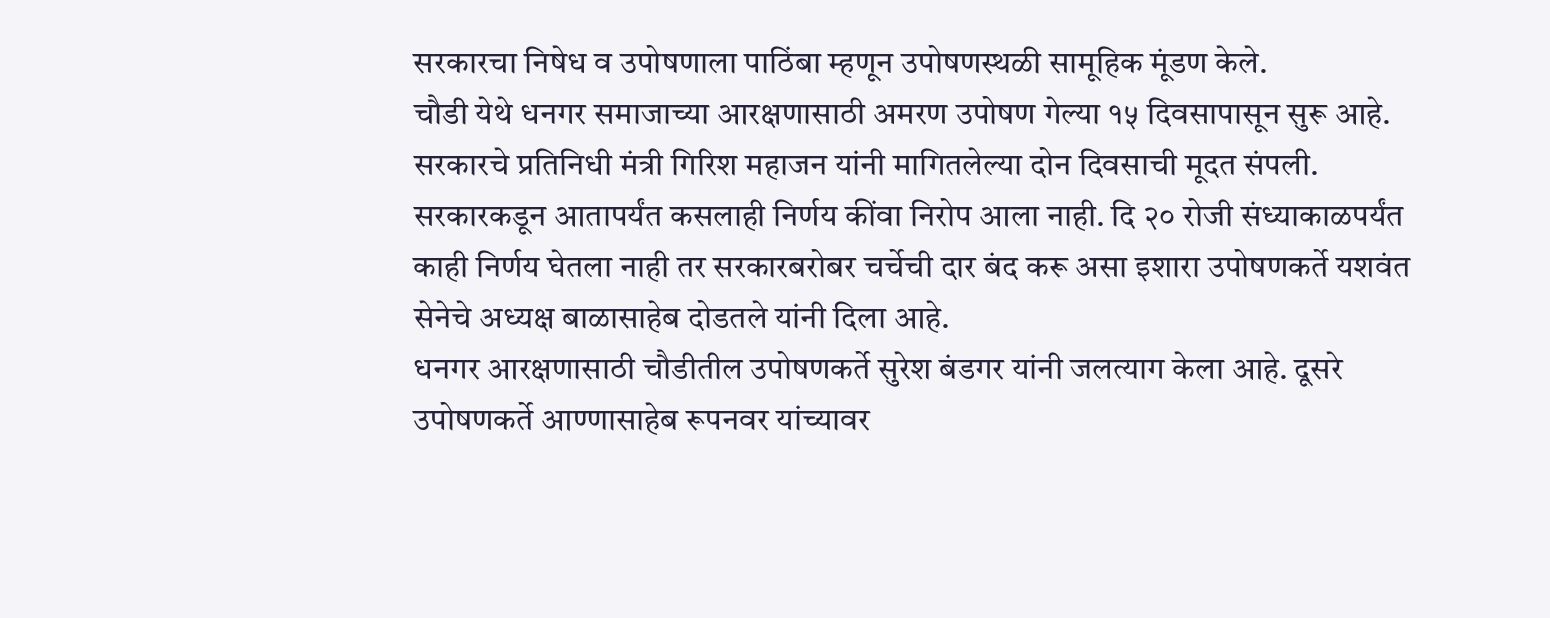सरकारचा निषेध व उपोषणाला पाठिंबा म्हणून उपोषणस्थळी सामूहिक मूंडण केले.
चौडी येथे धनगर समाजाच्या आरक्षणासाठी अमरण उपोषण गेल्या १५ दिवसापासून सुरू आहे. सरकारचे प्रतिनिधी मंत्री गिरिश महाजन यांनी मागितलेल्या दोन दिवसाची मूदत संपली. सरकारकडून आतापर्यंत कसलाही निर्णय कींवा निरोप आला नाही. दि २० रोजी संध्याकाळपर्यंत काही निर्णय घेतला नाही तर सरकारबरोबर चर्चेची दार बंद करू असा इशारा उपोषणकर्ते यशवंत सेनेचे अध्यक्ष बाळासाहेब दोडतले यांनी दिला आहे.
धनगर आरक्षणासाठी चौडीतील उपोषणकर्ते सुरेश बंडगर यांनी जलत्याग केला आहे. दूसरे उपोषणकर्ते आण्णासाहेब रूपनवर यांच्यावर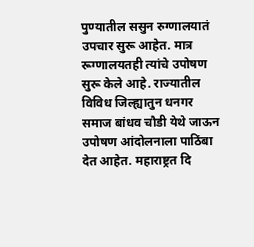पुण्यातील ससुन रुग्णालयातं उपचार सुरू आहेत. मात्र रूग्णालयतही त्यांचे उपोषण सुरू केले आहे. राज्यातील विविध जिल्ह्यातुन धनगर समाज बांधव चौडी येथे जाऊन उपोषण आंदोलनाला पाठिंबा देत आहेत. महाराष्ट्रत दि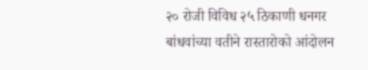२० रोजी विविध २५ ठिकाणी धनगर बांधवांच्या वतीने रास्तारोको आंदोलन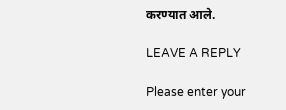करण्यात आले.

LEAVE A REPLY

Please enter your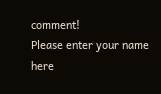comment!
Please enter your name here